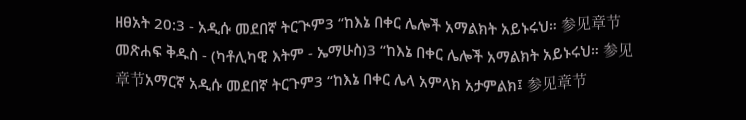ዘፀአት 20:3 - አዲሱ መደበኛ ትርጒም3 “ከእኔ በቀር ሌሎች አማልክት አይኑሩህ። 参见章节መጽሐፍ ቅዱስ - (ካቶሊካዊ እትም - ኤማሁስ)3 “ከእኔ በቀር ሌሎች አማልክት አይኑሩህ። 参见章节አማርኛ አዲሱ መደበኛ ትርጉም3 “ከእኔ በቀር ሌላ አምላክ አታምልክ፤ 参见章节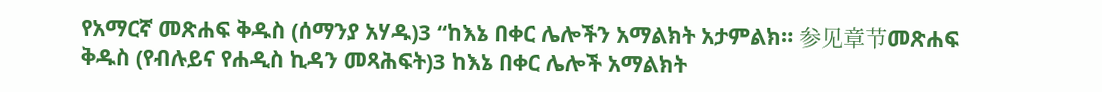የአማርኛ መጽሐፍ ቅዱስ (ሰማንያ አሃዱ)3 “ከእኔ በቀር ሌሎችን አማልክት አታምልክ። 参见章节መጽሐፍ ቅዱስ (የብሉይና የሐዲስ ኪዳን መጻሕፍት)3 ከእኔ በቀር ሌሎች አማልክት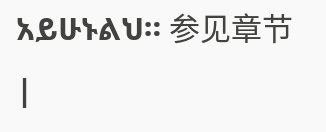አይሁኑልህ። 参见章节 |